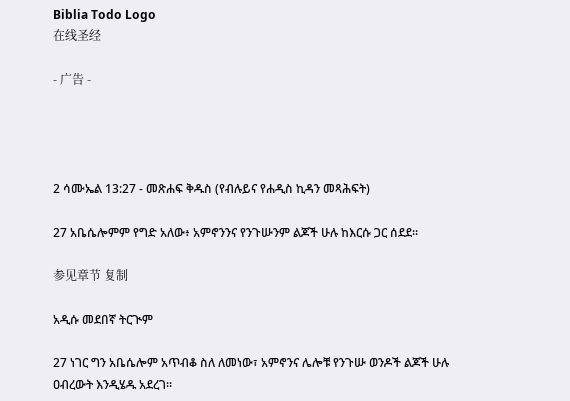Biblia Todo Logo
在线圣经

- 广告 -




2 ሳሙኤል 13:27 - መጽሐፍ ቅዱስ (የብሉይና የሐዲስ ኪዳን መጻሕፍት)

27 አቤሴሎምም የግድ አለው፥ አምኖንንና የንጉሡንም ልጆች ሁሉ ከእርሱ ጋር ሰደደ።

参见章节 复制

አዲሱ መደበኛ ትርጒም

27 ነገር ግን አቤሴሎም አጥብቆ ስለ ለመነው፣ አምኖንና ሌሎቹ የንጉሡ ወንዶች ልጆች ሁሉ ዐብረውት እንዲሄዱ አደረገ።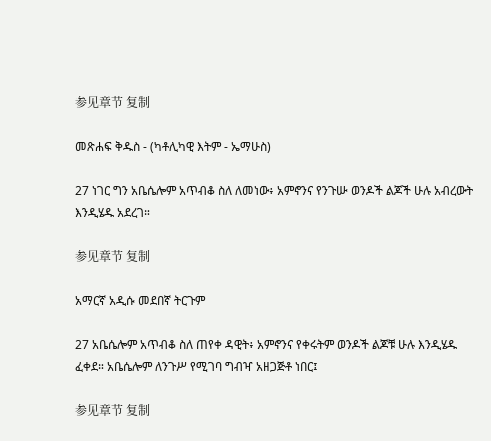参见章节 复制

መጽሐፍ ቅዱስ - (ካቶሊካዊ እትም - ኤማሁስ)

27 ነገር ግን አቤሴሎም አጥብቆ ስለ ለመነው፥ አምኖንና የንጉሡ ወንዶች ልጆች ሁሉ አብረውት እንዲሄዱ አደረገ።

参见章节 复制

አማርኛ አዲሱ መደበኛ ትርጉም

27 አቤሴሎም አጥብቆ ስለ ጠየቀ ዳዊት፥ አምኖንና የቀሩትም ወንዶች ልጆቹ ሁሉ እንዲሄዱ ፈቀደ። አቤሴሎም ለንጉሥ የሚገባ ግብዣ አዘጋጅቶ ነበር፤

参见章节 复制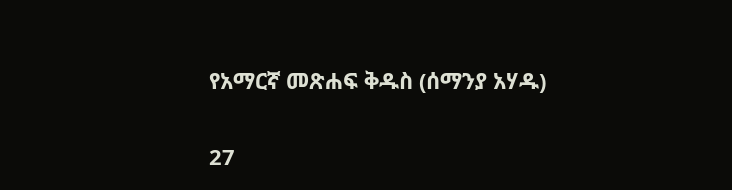የአማርኛ መጽሐፍ ቅዱስ (ሰማንያ አሃዱ)

27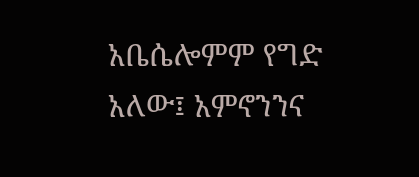አቤሴሎምም የግድ አለው፤ አምኖንንና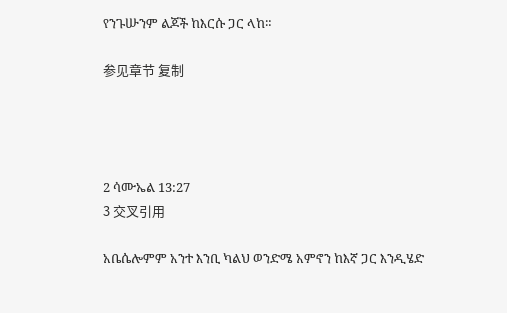የንጉሡንም ልጆች ከእርሱ ጋር ላከ።

参见章节 复制




2 ሳሙኤል 13:27
3 交叉引用

አቤሴሎምም አንተ እንቢ ካልህ ወንድሜ አምኖን ከእኛ ጋር እንዲሄድ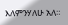እለምንሃለሁ አለ።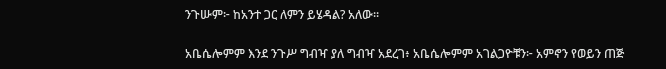ንጉሡም፦ ከአንተ ጋር ለምን ይሄዳል? አለው።


አቤሴሎምም እንደ ንጉሥ ግብዣ ያለ ግብዣ አደረገ፥ አቤሴሎምም አገልጋዮቹን፦ አምኖን የወይን ጠጅ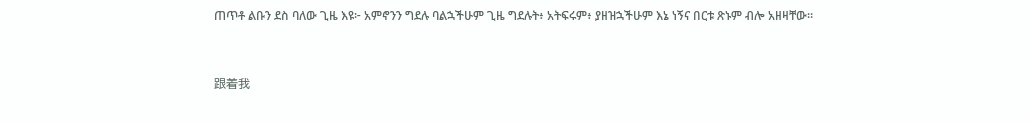ጠጥቶ ልቡን ደስ ባለው ጊዜ እዩ፦ አምኖንን ግደሉ ባልኋችሁም ጊዜ ግደሉት፥ አትፍሩም፥ ያዘዝኋችሁም እኔ ነኝና በርቱ ጽኑም ብሎ አዘዛቸው።


跟着我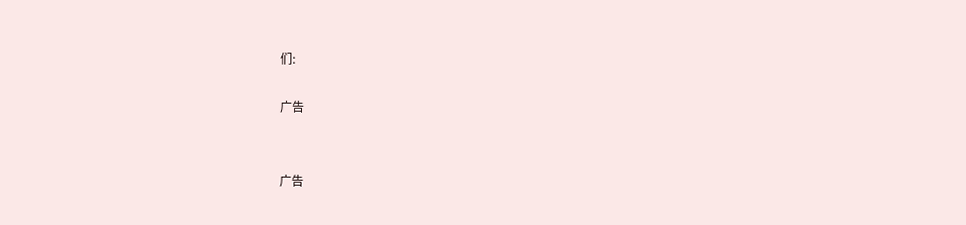们:

广告


广告